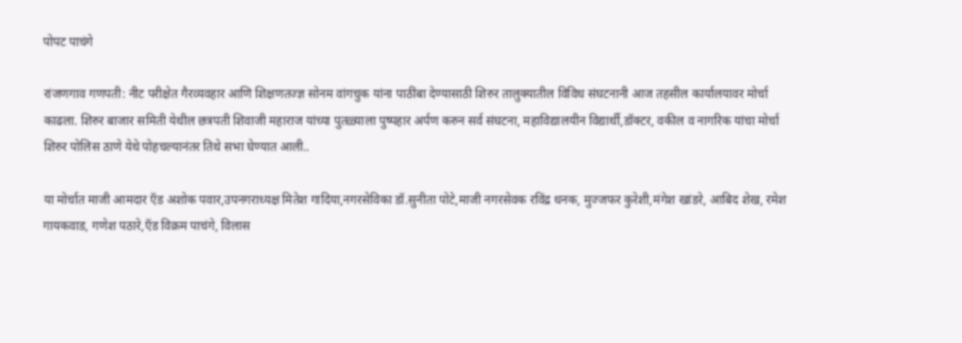पोपट पाचंगे

रांजणगाव गणपती: नीट परीक्षेत गैरव्यवहार आणि शिक्षणतज्ज्ञ सोनम वांगचुक यांना पाठींबा देण्यासाठी शिरुर तालुक्यातील विविध संघटनानी आज तहसील कार्यालयावर मोर्चा काढला. शिरुर बाजार समिती येथील छत्रपती शिवाजी महाराज यांच्या पुतळ्याला पुष्पहार अर्पण करुन सर्व संघटना, महाविद्यालयीन विद्यार्थी,डॉक्टर, वकील व नागरिक यांचा मोर्चा शिरुर पोलिस ठाणे येथे पोहचल्यानंतर तिथे सभा घेण्यात आली..

या मोर्चात माजी आमदार ऍड अशोक पवार,उपनगराध्यक्ष मितेश गादिया,नगरसेविका डॉ.सुनीता पोटे,माजी नगरसेवक रविंद्र धनक, मुज्जफर कुरेशी,मंगेश खांडरे, आबिद शेख, रमेश गायकवाड, गणेश पठारे,ऍड विक्रम पाचंगे, विलास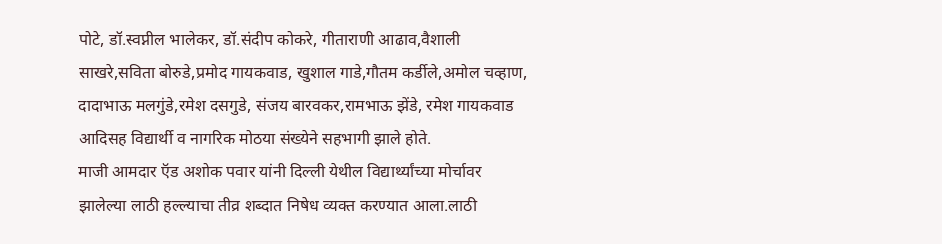पोटे, डॉ.स्वप्नील भालेकर, डॉ.संदीप कोकरे, गीताराणी आढाव,वैशाली साखरे,सविता बोरुडे,प्रमोद गायकवाड, खुशाल गाडे,गौतम कर्डीले,अमोल चव्हाण, दादाभाऊ मलगुंडे,रमेश दसगुडे, संजय बारवकर,रामभाऊ झेंडे, रमेश गायकवाड आदिसह विद्यार्थी व नागरिक मोठया संख्येने सहभागी झाले होते.
माजी आमदार ऍड अशोक पवार यांनी दिल्ली येथील विद्यार्थ्यांच्या मोर्चावर झालेल्या लाठी हल्ल्याचा तीव्र शब्दात निषेध व्यक्त करण्यात आला.लाठी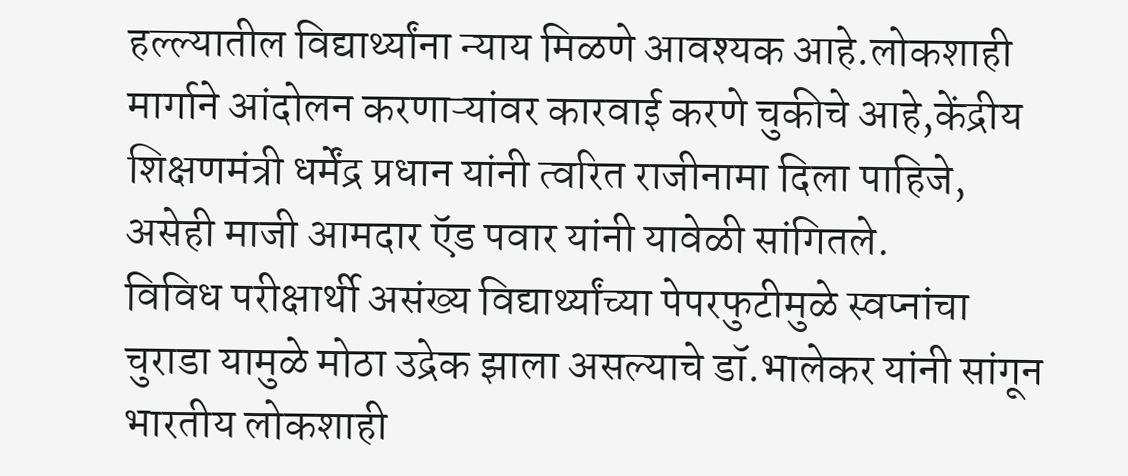हल्ल्यातील विद्यार्थ्यांना न्याय मिळणे आवश्यक आहे.लोकशाही मार्गाने आंदोलन करणाऱ्यांवर कारवाई करणे चुकीचे आहे,केंद्रीय शिक्षणमंत्री धर्मेंद्र प्रधान यांनी त्वरित राजीनामा दिला पाहिजे, असेही माजी आमदार ऍड पवार यांनी यावेळी सांगितले.
विविध परीक्षार्थी असंख्य विद्यार्थ्यांच्या पेपरफुटीमुळे स्वप्नांचा चुराडा यामुळे मोठा उद्रेक झाला असल्याचे डॉ.भालेकर यांनी सांगून भारतीय लोकशाही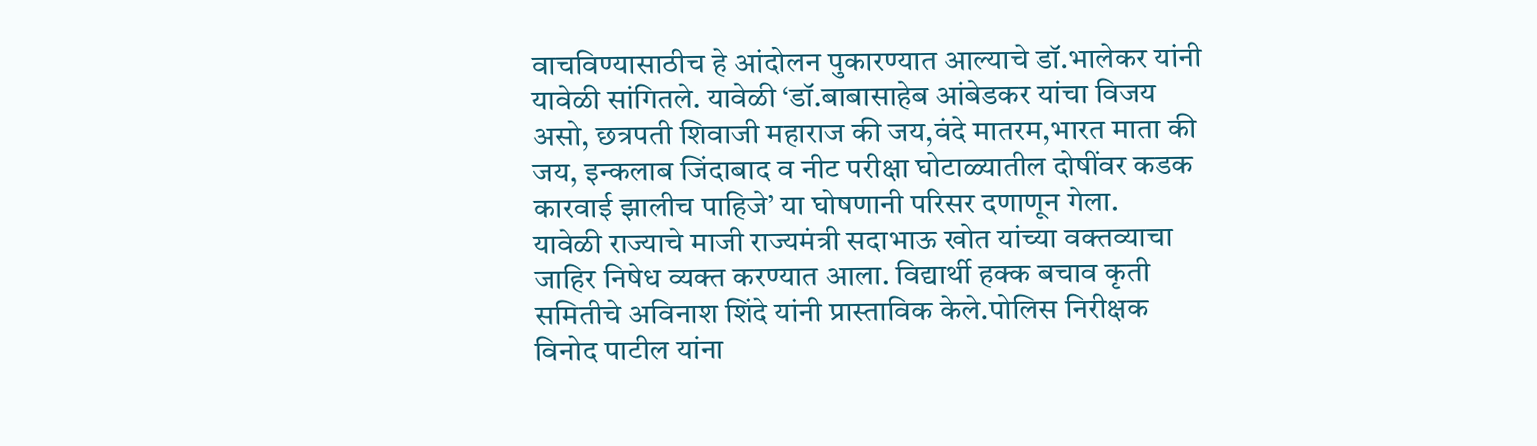वाचविण्यासाठीच हे आंदोलन पुकारण्यात आल्याचे डॉ.भालेकर यांनी यावेळी सांगितले. यावेळी ‘डॉ.बाबासाहेब आंबेडकर यांचा विजय असो, छत्रपती शिवाजी महाराज की जय,वंदे मातरम,भारत माता की जय, इन्कलाब जिंदाबाद व नीट परीक्षा घोटाळ्यातील दोषींवर कडक कारवाई झालीच पाहिजे’ या घोषणानी परिसर दणाणून गेला.
यावेळी राज्याचे माजी राज्यमंत्री सदाभाऊ खोत यांच्या वक्तव्याचा जाहिर निषेध व्यक्त करण्यात आला. विद्यार्थी हक्क बचाव कृती समितीचे अविनाश शिंदे यांनी प्रास्ताविक केले.पोलिस निरीक्षक विनोद पाटील यांना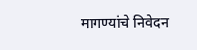मागण्यांचे निवेदन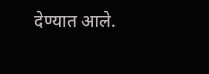देण्यात आले.